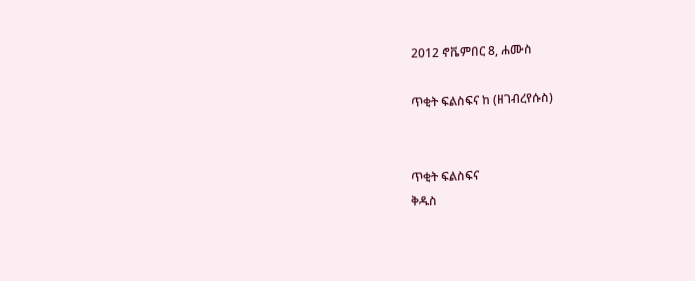2012 ኖቬምበር 8, ሐሙስ

ጥቂት ፍልስፍና ከ (ዘገብረየሱስ)


ጥቂት ፍልስፍና
ቅዱስ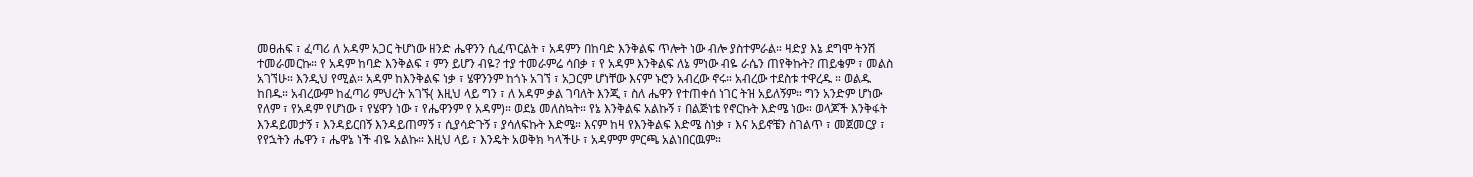መፀሐፍ ፣ ፈጣሪ ለ አዳም አጋር ትሆነው ዘንድ ሔዋንን ሲፈጥርልት ፣ አዳምን በከባድ እንቅልፍ ጥሎት ነው ብሎ ያስተምራል። ዛድያ እኔ ደግሞ ትንሽ ተመራመርኩ። የ አዳም ከባድ እንቅልፍ ፣ ምን ይሆን ብዬ? ተያ ተመራምሬ ሳበቃ ፣ የ አዳም እንቅልፍ ለኔ ምነው ብዬ ራሴን ጠየቅኩት? ጠይቄም ፣ መልስ አገኘሁ። እንዲህ የሚል። አዳም ከእንቅልፍ ነቃ ፣ ሄዋንንም ከጎኑ አገኘ ፣ አጋርም ሆነቸው እናም ኑሮን አብረው ኖሩ። አብረው ተደስቱ ተዋረዱ ። ወልዱ ከበዱ። አብረውም ከፈጣሪ ምህረት አገኙ( እዚህ ላይ ግን ፣ ለ አዳም ቃል ገባለት እንጂ ፣ ስለ ሔዋን የተጠቀሰ ነገር ትዝ አይለኝም። ግን አንድም ሆነው የለም ፣ የአዳም የሆነው ፣ የሄዋን ነው ፣ የሔዋንም የ አዳም)። ወደኔ መለስኳት። የኔ እንቅልፍ አልኩኝ ፣ በልጅነቴ የኖርኩት እድሜ ነው። ወላጆች እንቅፋት እንዳይመታኝ ፣ እንዳይርበኝ እንዳይጠማኝ ፣ ሲያሳድጉኝ ፣ ያሳለፍኩት እድሜ። እናም ከዛ የእንቅልፍ እድሜ ስነቃ ፣ እና አይኖቼን ስገልጥ ፣ መጀመርያ ፣ የየኋትን ሔዋን ፣ ሔዋኔ ነች ብዬ አልኩ። እዚህ ላይ ፣ እንዴት አወቅክ ካላችሁ ፣ አዳምም ምርጫ አልነበርዉም።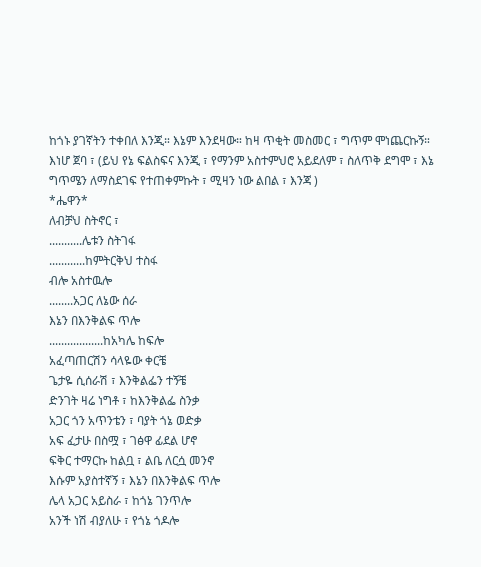ከጎኑ ያገኛትን ተቀበለ እንጂ። እኔም እንደዛው። ከዛ ጥቂት መስመር ፣ ግጥም ሞነጨርኩኝ። እነሆ ጀባ ፣ (ይህ የኔ ፍልስፍና እንጂ ፣ የማንም አስተምህሮ አይደለም ፣ ስለጥቅ ደግሞ ፣ እኔ ግጥሜን ለማስደገፍ የተጠቀምኩት ፣ ሚዛን ነው ልበል ፣ እንጃ )
*ሔዋን*
ለብቻህ ስትኖር ፣
...........ሌቱን ስትገፋ
............ከምትርቅህ ተስፋ
ብሎ አስተዉሎ
........አጋር ለኔው ሰራ
እኔን በእንቅልፍ ጥሎ
..................ከአካሌ ከፍሎ
አፈጣጠርሽን ሳላዬው ቀርቼ
ጌታዬ ሲሰራሽ ፣ እንቅልፌን ተኝቼ
ድንገት ዛሬ ነግቶ ፣ ከእንቅልፌ ስንቃ
አጋር ጎን አጥንቴን ፣ ባያት ጎኔ ወድቃ
አፍ ፈታሁ በስሟ ፣ ገፅዋ ፊደል ሆኖ
ፍቅር ተማርኩ ከልቧ ፣ ልቤ ለርሷ መንኖ
እሱም አያስተኛኝ ፣ እኔን በእንቅልፍ ጥሎ
ሌላ አጋር አይስራ ፣ ከጎኔ ገንጥሎ
አንች ነሽ ብያለሁ ፣ የጎኔ ጎዶሎ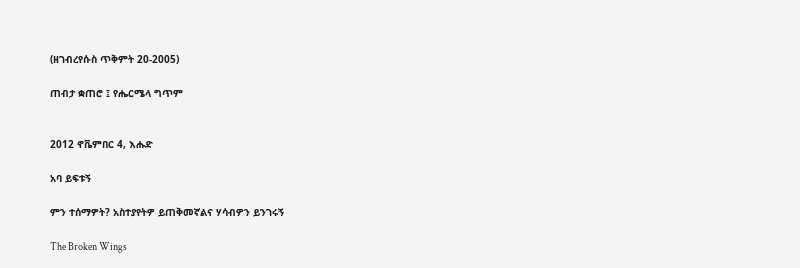(ዘገብረየሱስ ጥቅምት 20-2005)

ጠብታ ቋጠሮ ፤ የሔርሜላ ግጥም


2012 ኖቬምበር 4, እሑድ

አባ ይፍቱኝ

ምን ተሰማዎት? አስተያየትዎ ይጠቅመኛልና ሃሳብዎን ይንገሩኝ

The Broken Wings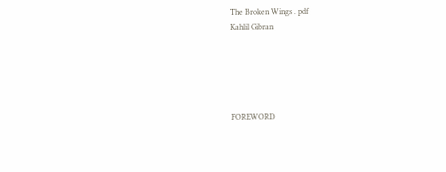The Broken Wings . pdf
Kahlil Gibran





FOREWORD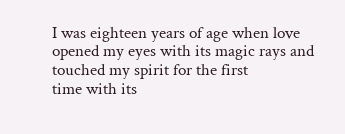I was eighteen years of age when love opened my eyes with its magic rays and touched my spirit for the first
time with its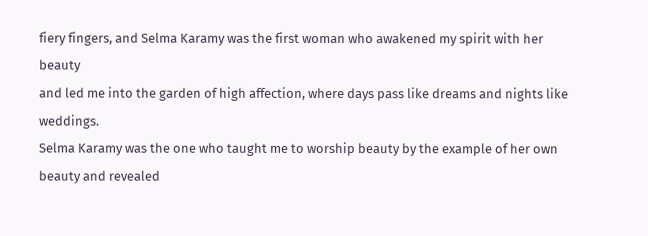fiery fingers, and Selma Karamy was the first woman who awakened my spirit with her beauty
and led me into the garden of high affection, where days pass like dreams and nights like weddings.
Selma Karamy was the one who taught me to worship beauty by the example of her own beauty and revealed